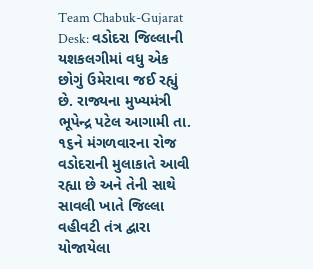Team Chabuk-Gujarat Desk: વડોદરા જિલ્લાની યશકલગીમાં વધુ એક છોગું ઉમેરાવા જઈ રહ્યું છે. રાજ્યના મુખ્યમંત્રી ભૂપેન્દ્ર પટેલ આગામી તા. ૧૬ને મંગળવારના રોજ વડોદરાની મુલાકાતે આવી રહ્યા છે અને તેની સાથે સાવલી ખાતે જિલ્લા વહીવટી તંત્ર દ્વારા યોજાયેલા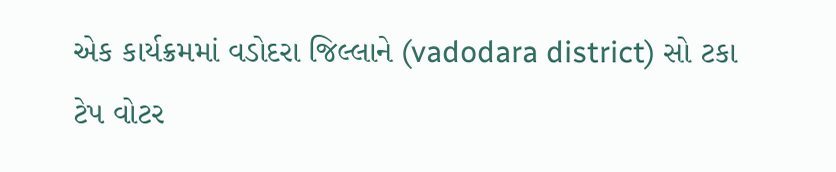એક કાર્યક્રમમાં વડોદરા જિલ્લાને (vadodara district) સો ટકા ટેપ વોટર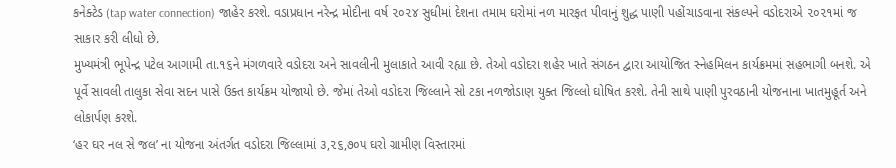કનેક્ટેડ (tap water connection) જાહેર કરશે. વડાપ્રધાન નરેન્દ્ર મોદીના વર્ષ ૨૦૨૪ સુધીમાં દેશના તમામ ઘરોમાં નળ મારફત પીવાનું શુદ્ધ પાણી પહોંચાડવાના સંકલ્પને વડોદરાએ ૨૦૨૧માં જ સાકાર કરી લીધો છે.
મુખ્યમંત્રી ભૂપેન્દ્ર પટેલ આગામી તા.૧૬ને મંગળવારે વડોદરા અને સાવલીની મુલાકાતે આવી રહ્યા છે. તેઓ વડોદરા શહેર ખાતે સંગઠન દ્વારા આયોજિત સ્નેહમિલન કાર્યક્રમમાં સહભાગી બનશે. એ પૂર્વે સાવલી તાલુકા સેવા સદન પાસે ઉક્ત કાર્યક્રમ યોજાયો છે. જેમાં તેઓ વડોદરા જિલ્લાને સો ટકા નળજોડાણ યુક્ત જિલ્લો ઘોષિત કરશે. તેની સાથે પાણી પુરવઠાની યોજનાના ખાતમુહૂર્ત અને લોકાર્પણ કરશે.
‘હર ઘર નલ સે જલ’ ના યોજના અંતર્ગત વડોદરા જિલ્લામાં ૩,૨૬,૭૦૫ ઘરો ગ્રામીણ વિસ્તારમાં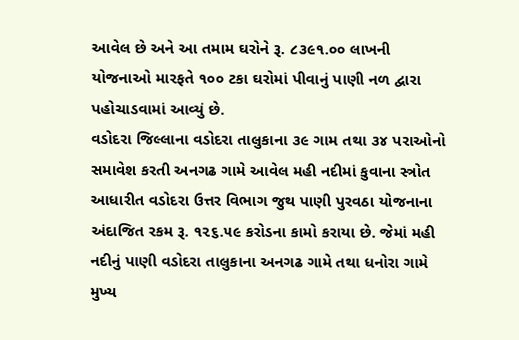આવેલ છે અને આ તમામ ઘરોને રૂ. ૮૩૯૧.૦૦ લાખની યોજનાઓ મારફતે ૧૦૦ ટકા ઘરોમાં પીવાનું પાણી નળ દ્વારા પહોચાડવામાં આવ્યું છે.
વડોદરા જિલ્લાના વડોદરા તાલુકાના ૩૯ ગામ તથા ૩૪ પરાઓનો સમાવેશ કરતી અનગઢ ગામે આવેલ મહી નદીમાં કુવાના સ્ત્રોત આધારીત વડોદરા ઉત્તર વિભાગ જુથ પાણી પુરવઠા યોજનાના અંદાજિત રકમ રૂ. ૧૨૬.૫૯ કરોડના કામો કરાયા છે. જેમાં મહી નદીનું પાણી વડોદરા તાલુકાના અનગઢ ગામે તથા ધનોરા ગામે મુખ્ય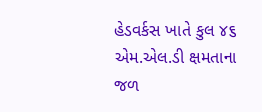હેડવર્કસ ખાતે કુલ ૪૬ એમ.એલ.ડી ક્ષમતાના જળ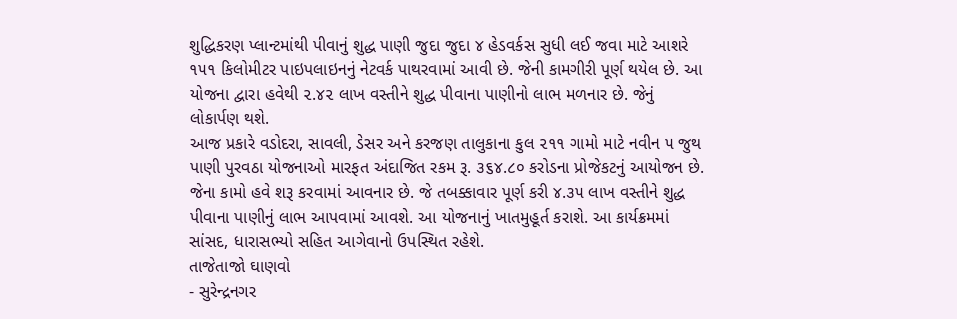શુદ્ધિકરણ પ્લાન્ટમાંથી પીવાનું શુદ્ધ પાણી જુદા જુદા ૪ હેડવર્કસ સુધી લઈ જવા માટે આશરે ૧૫૧ કિલોમીટર પાઇપલાઇનનું નેટવર્ક પાથરવામાં આવી છે. જેની કામગીરી પૂર્ણ થયેલ છે. આ યોજના દ્વારા હવેથી ૨.૪૨ લાખ વસ્તીને શુદ્ધ પીવાના પાણીનો લાભ મળનાર છે. જેનું લોકાર્પણ થશે.
આજ પ્રકારે વડોદરા, સાવલી, ડેસર અને કરજણ તાલુકાના કુલ ૨૧૧ ગામો માટે નવીન ૫ જુથ પાણી પુરવઠા યોજનાઓ મારફત અંદાજિત રકમ રૂ. ૩૬૪.૮૦ કરોડના પ્રોજેકટનું આયોજન છે. જેના કામો હવે શરૂ કરવામાં આવનાર છે. જે તબક્કાવાર પૂર્ણ કરી ૪.૩૫ લાખ વસ્તીને શુદ્ધ પીવાના પાણીનું લાભ આપવામાં આવશે. આ યોજનાનું ખાતમુહૂર્ત કરાશે. આ કાર્યક્રમમાં સાંસદ, ધારાસભ્યો સહિત આગેવાનો ઉપસ્થિત રહેશે.
તાજેતાજો ઘાણવો
- સુરેન્દ્રનગર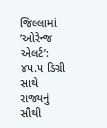જિલ્લામાં ‘ઓરેન્જ એલર્ટ’: ૪૫.૫ ડિગ્રી સાથે રાજ્યનું સૌથી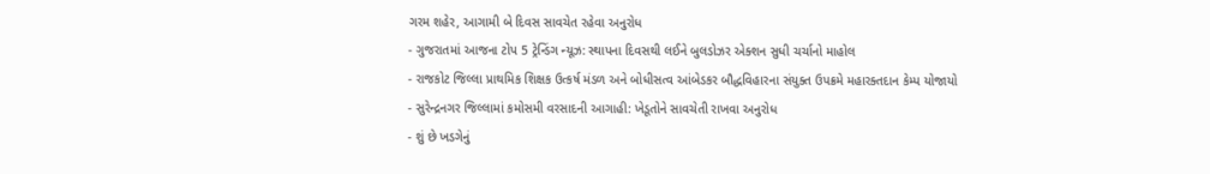ગરમ શહેર, આગામી બે દિવસ સાવચેત રહેવા અનુરોધ
- ગુજરાતમાં આજના ટોપ 5 ટ્રેન્ડિંગ ન્યૂઝ: સ્થાપના દિવસથી લઈને બુલડોઝર એક્શન સુધી ચર્ચાનો માહોલ
- રાજકોટ જિલ્લા પ્રાથમિક શિક્ષક ઉત્કર્ષ મંડળ અને બોધીસત્વ આંબેડકર બૌદ્ધવિહારના સંયુક્ત ઉપક્રમે મહારક્તદાન કેમ્પ યોજાયો
- સુરેન્દ્રનગર જિલ્લામાં કમોસમી વરસાદની આગાહી: ખેડૂતોને સાવચેતી રાખવા અનુરોધ
- શું છે ખડગેનું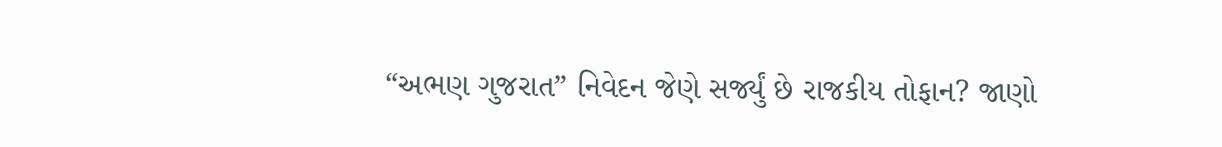“અભણ ગુજરાત” નિવેદન જેણે સર્જ્યું છે રાજકીય તોફાન? જાણો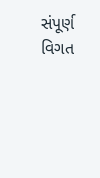સંપૂર્ણ વિગત